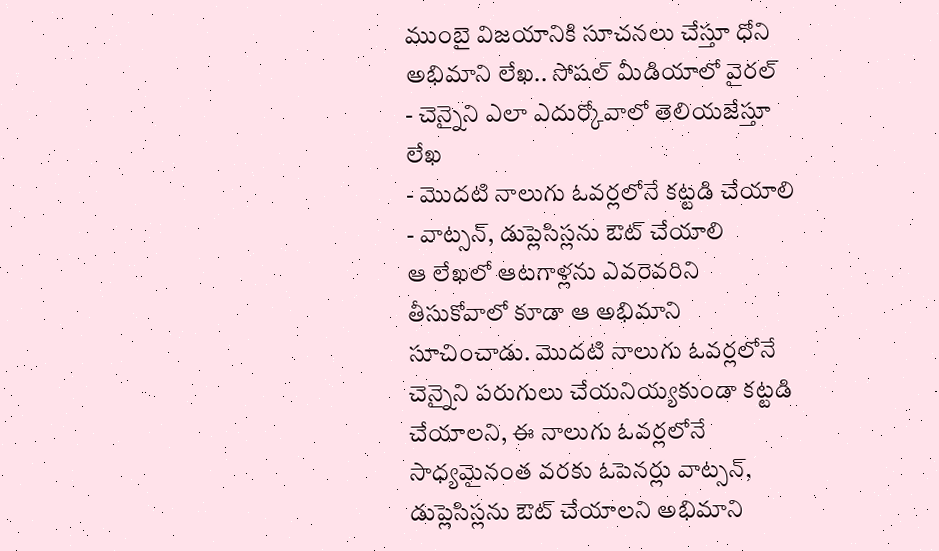ముంబై విజయానికి సూచనలు చేస్తూ ధోని అభిమాని లేఖ.. సోషల్ మీడియాలో వైరల్
- చెన్నైని ఎలా ఎదుర్కోవాలో తెలియజేస్తూ లేఖ
- మొదటి నాలుగు ఓవర్లలోనే కట్టడి చేయాలి
- వాట్సన్, డుప్లెసిస్లను ఔట్ చేయాలి
ఆ లేఖలో ఆటగాళ్లను ఎవరెవరిని తీసుకోవాలో కూడా ఆ అభిమాని సూచించాడు. మొదటి నాలుగు ఓవర్లలోనే చెన్నైని పరుగులు చేయనియ్యకుండా కట్టడి చేయాలని, ఈ నాలుగు ఓవర్లలోనే సాధ్యమైనంత వరకు ఓపెనర్లు వాట్సన్, డుప్లెసిస్లను ఔట్ చేయాలని అభిమాని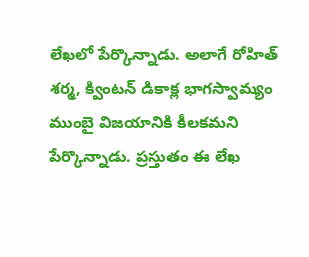లేఖలో పేర్కొన్నాడు. అలాగే రోహిత్ శర్మ, క్వింటన్ డికాక్ల భాగస్వామ్యం ముంబై విజయానికి కీలకమని పేర్కొన్నాడు. ప్రస్తుతం ఈ లేఖ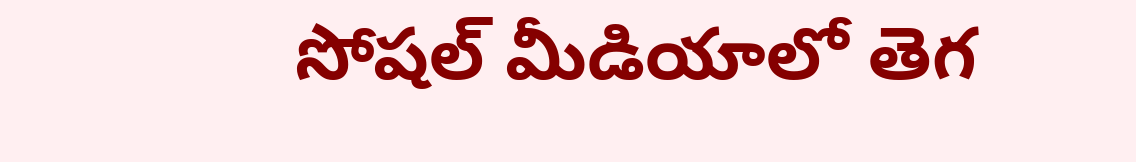సోషల్ మీడియాలో తెగ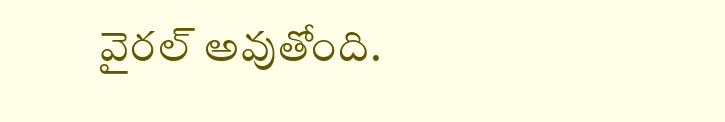వైరల్ అవుతోంది.